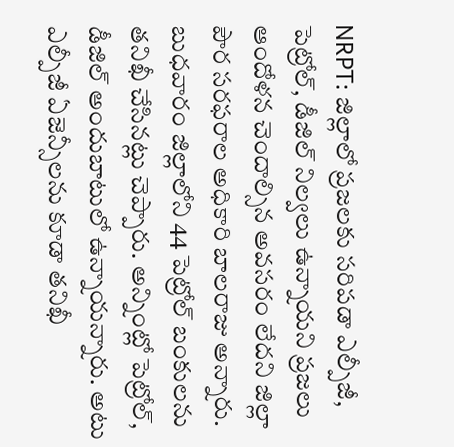NRPT: జిల్లాలో ప్రజలకు సరిపడా ఎల్పీజీ, పెట్రోల్, డీజిల్ నిల్వలు ఉన్నాయని ప్రజలు ఆందోళన చెందాల్సిన అవసరం లేదని జిల్లా పౌర సరఫరాల అధికారి బాలరాజు అన్నారు. బుధవారం జిల్లాలోని 44 పెట్రోల్ బంకులను తనిఖీ చేసినట్లు చెప్పారు. అన్నింట్లో పెట్రోల్, డీజిల్ అందుబాటులో ఉన్నాయన్నారు. అటు ఎల్పీజీ ఏజెన్సీలను కూడా తనిఖీ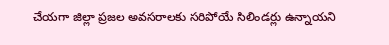చేయగా జిల్లా ప్రజల అవసరాలకు సరిపోయే సిలిండర్లు ఉన్నాయని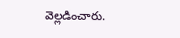వెల్లడించారు.